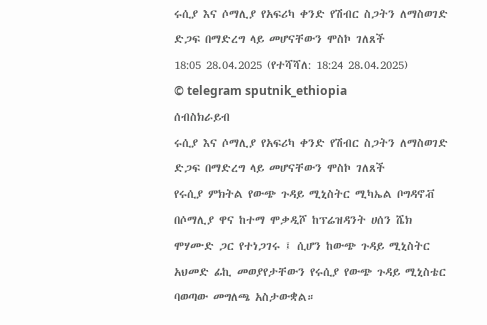ሩሲያ እና ሶማሊያ የአፍሪካ ቀንድ የሽብር ስጋትን ለማስወገድ ድጋፍ በማድረግ ላይ መሆናቸውን ሞስኮ ገለጸች
18:05 28.04.2025 (የተሻሻለ: 18:24 28.04.2025)
© telegram sputnik_ethiopia
ሰብስክራይብ
ሩሲያ እና ሶማሊያ የአፍሪካ ቀንድ የሽብር ስጋትን ለማስወገድ ድጋፍ በማድረግ ላይ መሆናቸውን ሞስኮ ገለጸች
የሩሲያ ምክትል የውጭ ጉዳይ ሚኒስትር ሚካኤል ቦግዳኖቭ በሶማሊያ ዋና ከተማ ሞቃዲሾ ከፕሬዝዳንት ሀሰን ሼክ ሞሃሙድ ጋር የተነጋገሩ ፤ ሲሆን ከውጭ ጉዳይ ሚኒስትር አህመድ ፊኪ መወያየታቸውን የሩሲያ የውጭ ጉዳይ ሚኒስቴር ባወጣው መግለጫ አስታውቋል።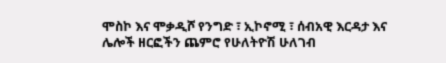ሞስኮ እና ሞቃዲሾ የንግድ ፣ ኢኮኖሚ ፣ ሰብአዊ እርዳታ እና ሌሎች ዘርፎችን ጨምሮ የሁለትዮሽ ሁለገብ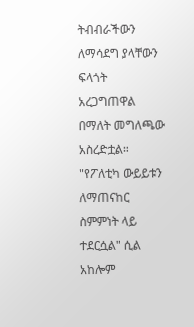ትብብራችውን ለማሳደግ ያላቸውን ፍላጎት አረጋግጠዋል በማለት መግለጫው አስረድቷል።
"የፖለቲካ ውይይቱን ለማጠናከር ስምምነት ላይ ተደርሷል" ሲል አከሎም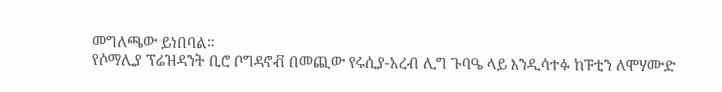መግለጫው ይነበባል።
የሶማሊያ ፕሬዝዳንት ቢሮ ቦግዳኖቭ በመጪው የሩሲያ-አረብ ሊግ ጉባዔ ላይ እንዲሳተፉ ከፑቲን ለሞሃሙድ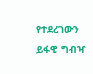የተደረገውን ይፋዊ ግብዣ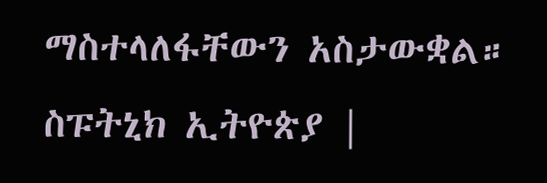ማስተላለፋቸውን አስታውቋል።
ስፑትኒክ ኢትዮጵያ |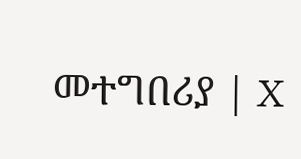መተግበሪያ | X